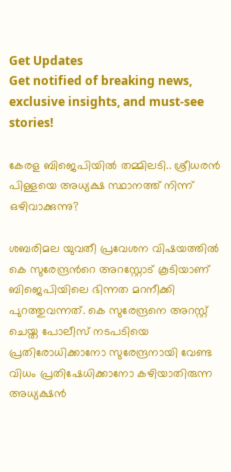Get Updates
Get notified of breaking news, exclusive insights, and must-see stories!

കേരള ബിജെപിയില്‍ തമ്മിലടി.. ശ്രീധരന്‍ പിള്ളയെ അധ്യക്ഷ സ്ഥാനത്ത് നിന്ന് ഒഴിവാക്കുന്നു?

ശബരിമല യുവതീ പ്രവേശന വിഷയത്തില്‍ കെ സുരേന്ദ്രന്‍റെ അറസ്റ്റോട് കൂടിയാണ് ബിജെപിയിലെ ഭിന്നത മറനീക്കി പുറത്തുവന്നത്. കെ സുരേന്ദ്രനെ അറസ്റ്റ് ചെയ്ത പോലീസ് നടപടിയെ പ്രതിരോധിക്കാനോ സുരേന്ദ്രനായി വേണ്ട വിധം പ്രതിഷേധിക്കാനോ കഴിയാതിരുന്ന അധ്യക്ഷന്‍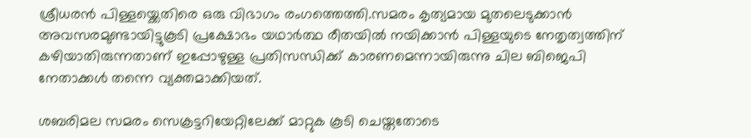ശ്രീധരന്‍ പിള്ളയ്ക്കെതിരെ ഒരു വിഭാഗം രംഗത്തെത്തി.സമരം കൃത്യമായ മുതലെടുക്കാന്‍ അവസരമുണ്ടായിട്ടുകൂടി പ്രക്ഷോഭം യഥാര്‍ത്ഥ രീതയില്‍ നയിക്കാന്‍ പിള്ളയുടെ നേതൃത്വത്തിന് കഴിയാതിരുന്നതാണ് ഇപ്പോഴുള്ള പ്രതിസന്ധിക്ക് കാരണമെന്നായിരുന്നു ചില ബിജെപി നേതാക്കള്‍ തന്നെ വ്യക്തമാക്കിയത്.

ശബരിമല സമരം സെക്രട്ടറിയേറ്റിലേക്ക് മാറ്റുക കൂടി ചെയ്തതോടെ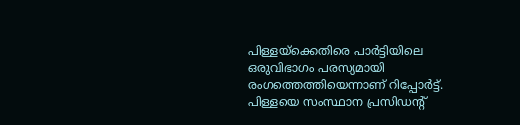പിള്ളയ്ക്കെതിരെ പാര്‍ട്ടിയിലെ ഒരുവിഭാഗം പരസ്യമായി രംഗത്തെത്തിയെന്നാണ് റിപ്പോര്‍ട്ട്. പിള്ളയെ സംസ്ഥാന പ്രസിഡന്‍റ്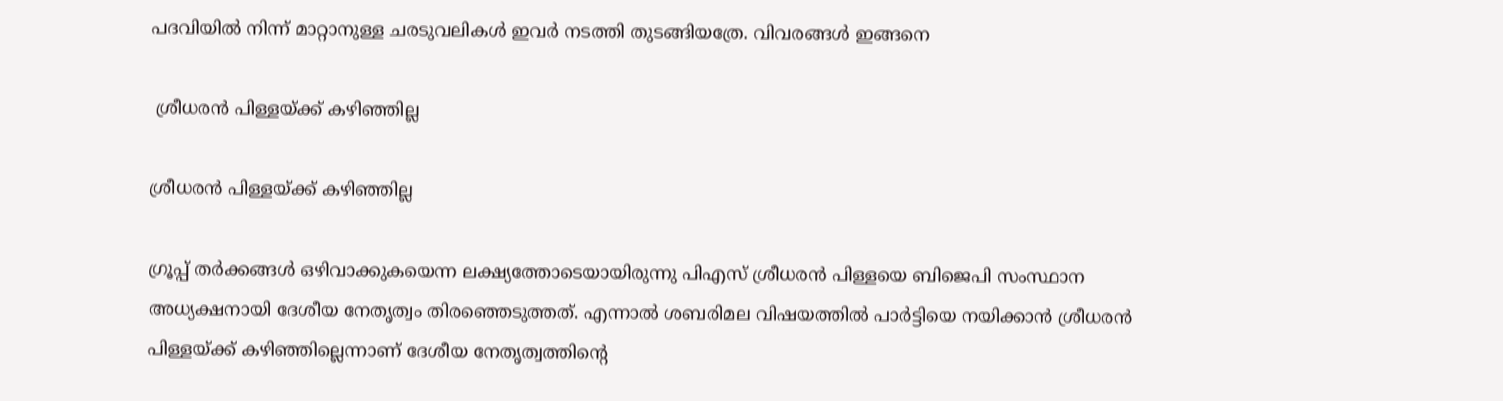പദവിയില്‍ നിന്ന് മാറ്റാനുള്ള ചരടുവലികള്‍ ഇവര്‍ നടത്തി തുടങ്ങിയത്രേ. വിവരങ്ങള്‍ ഇങ്ങനെ

 ശ്രീധരന്‍ പിള്ളയ്ക്ക് കഴിഞ്ഞില്ല

ശ്രീധരന്‍ പിള്ളയ്ക്ക് കഴിഞ്ഞില്ല

ഗ്രൂപ്പ് തര്‍ക്കങ്ങള്‍ ഒഴിവാക്കുകയെന്ന ലക്ഷ്യത്തോടെയായിരുന്നു പിഎസ് ശ്രീധരന്‍ പിള്ളയെ ബിജെപി സംസ്ഥാന അധ്യക്ഷനായി ദേശീയ നേതൃത്വം തിരഞ്ഞെടുത്തത്. എന്നാല്‍ ശബരിമല വിഷയത്തില്‍ പാര്‍ട്ടിയെ നയിക്കാന്‍ ശ്രീധരന്‍ പിള്ളയ്ക്ക് കഴിഞ്ഞില്ലെന്നാണ് ദേശീയ നേതൃത്വത്തിന്‍റെ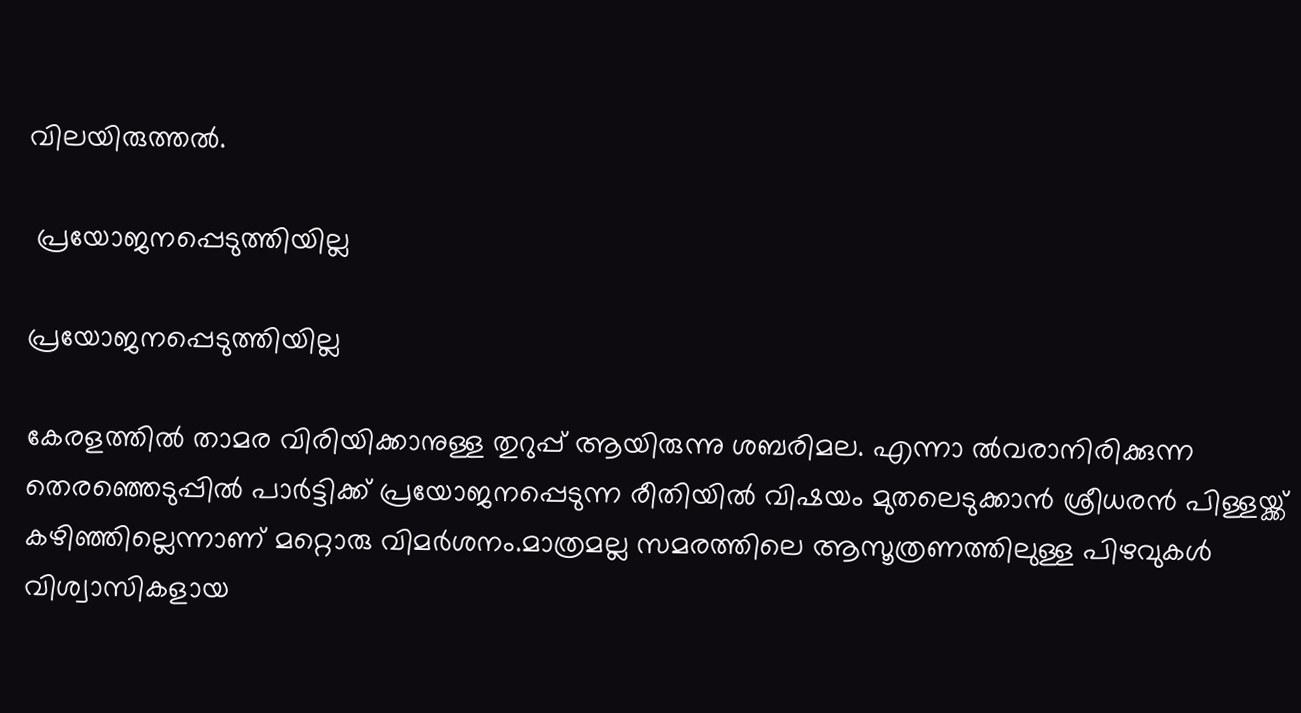വിലയിരുത്തല്‍.

 പ്രയോജനപ്പെടുത്തിയില്ല

പ്രയോജനപ്പെടുത്തിയില്ല

കേരളത്തില്‍ താമര വിരിയിക്കാനുള്ള തുറുപ്പ് ആയിരുന്നു ശബരിമല. എന്നാ ല്‍വരാനിരിക്കുന്ന തെരഞ്ഞെടുപ്പില്‍ പാര്‍ട്ടിക്ക് പ്രയോജനപ്പെടുന്ന രീതിയില്‍ വിഷയം മുതലെടുക്കാന്‍ ശ്രീധരന്‍ പിള്ളയ്ക്ക് കഴിഞ്ഞില്ലെന്നാണ് മറ്റൊരു വിമര്‍ശനം.മാത്രമല്ല സമരത്തിലെ ആസൂത്രണത്തിലുള്ള പിഴവുകള്‍ വിശ്വാസികളായ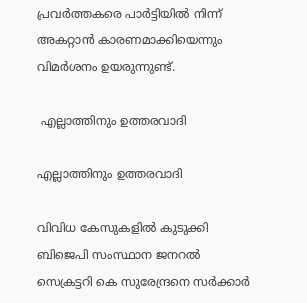പ്രവര്‍ത്തകരെ പാര്‍ട്ടിയില്‍ നിന്ന് അകറ്റാന്‍ കാരണമാക്കിയെന്നും വിമര്‍ശനം ഉയരുന്നുണ്ട്.

 എല്ലാത്തിനും ഉത്തരവാദി

എല്ലാത്തിനും ഉത്തരവാദി

വിവിധ കേസുകളില്‍ കുടുക്കി ബിജെപി സംസ്ഥാന ജനറല്‍ സെക്രട്ടറി കെ സുരേന്ദ്രനെ സര്‍ക്കാര്‍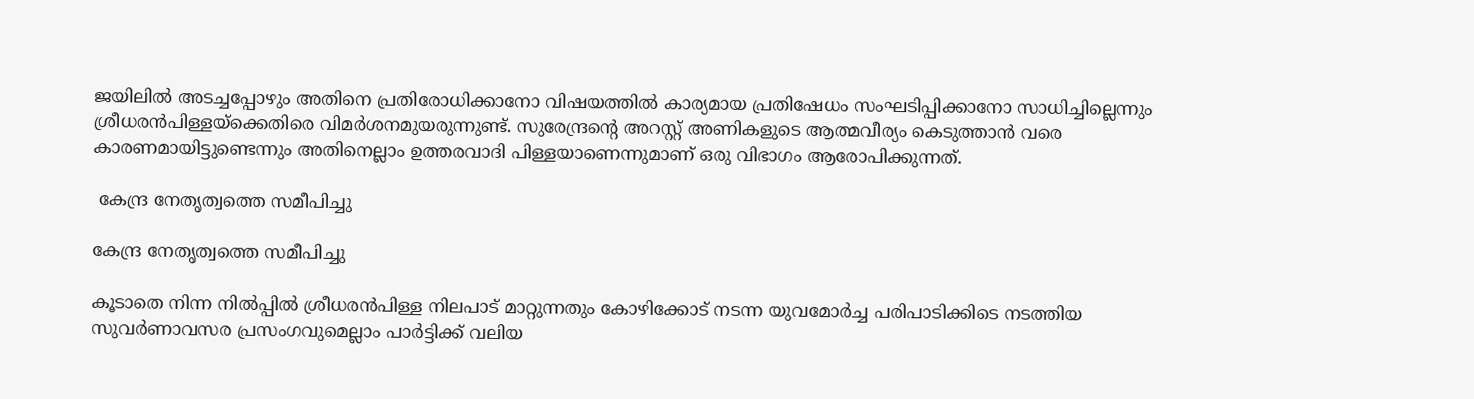ജയിലില്‍ അടച്ചപ്പോഴും അതിനെ പ്രതിരോധിക്കാനോ വിഷയത്തില്‍ കാര്യമായ പ്രതിഷേധം സംഘടിപ്പിക്കാനോ സാധിച്ചില്ലെന്നും ശ്രീധരന്‍പിള്ളയ്ക്കെതിരെ വിമര്‍ശനമുയരുന്നുണ്ട്. സുരേന്ദ്രന്‍റെ അറസ്റ്റ് അണികളുടെ ആത്മവീര്യം കെടുത്താന്‍ വരെ കാരണമായിട്ടുണ്ടെന്നും അതിനെല്ലാം ഉത്തരവാദി പിള്ളയാണെന്നുമാണ് ഒരു വിഭാഗം ആരോപിക്കുന്നത്.

 കേന്ദ്ര നേതൃത്വത്തെ സമീപിച്ചു

കേന്ദ്ര നേതൃത്വത്തെ സമീപിച്ചു

കൂടാതെ നിന്ന നില്‍പ്പില്‍ ശ്രീധരന്‍പിള്ള നിലപാട് മാറ്റുന്നതും കോഴിക്കോട് നടന്ന യുവമോര്‍ച്ച പരിപാടിക്കിടെ നടത്തിയ സുവര്‍ണാവസര പ്രസംഗവുമെല്ലാം പാര്‍ട്ടിക്ക് വലിയ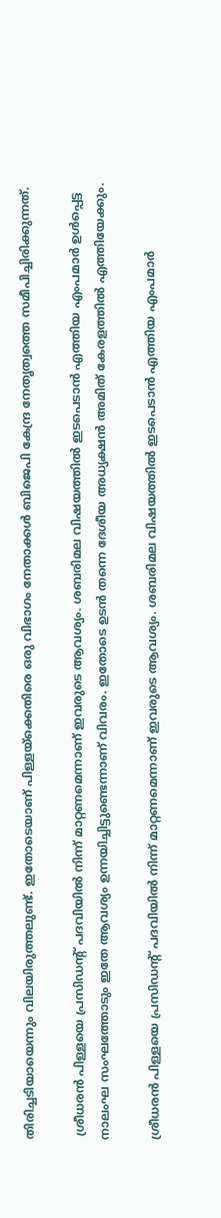തിരിച്ചടിയായെന്നും വിലയിരുത്തലുണ്ട്. ഇതോടെയാണ് പിള്ളയ്ക്കെതിരെ ഒരു വിഭാഗം നേതാക്കള്‍ ബിജെപി കേന്ദ്ര നേതൃത്വത്തെ സമീപിച്ചിരിക്കുന്നത്.

 ശ്രീധരന്‍ പിള്ളയെ പ്രസിഡന്‍റ് പദവിയില്‍ നിന്ന് മാറ്റണമെന്നാണ് ഇവരുടെ ആവശ്യം. ശബരിമല വിഷയത്തില്‍ ഇടപെടാന്‍ എത്തിയ എംപമാര്‍ ഉള്‍പ്പെട്ട നാലംഘ സംഘത്തോടും ഇതേ ആവശ്യം ഉന്നയിച്ചിട്ടുണ്ടെന്നാണ് വിവരം. ഇതോടെ ഉടന്‍ തന്നെ ദേശീയ അധ്യക്ഷന്‍ അമിത് കേരളത്തില്‍ എത്തിയേക്കും.

ശ്രീധരന്‍ പിള്ളയെ പ്രസിഡന്‍റ് പദവിയില്‍ നിന്ന് മാറ്റണമെന്നാണ് ഇവരുടെ ആവശ്യം. ശബരിമല വിഷയത്തില്‍ ഇടപെടാന്‍ എത്തിയ എംപമാര്‍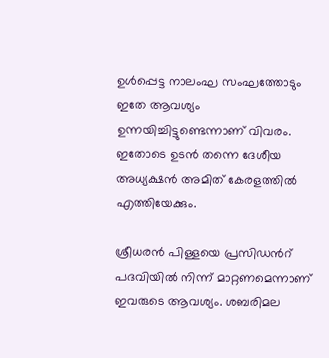ഉള്‍പ്പെട്ട നാലംഘ സംഘത്തോടും ഇതേ ആവശ്യം ഉന്നയിച്ചിട്ടുണ്ടെന്നാണ് വിവരം. ഇതോടെ ഉടന്‍ തന്നെ ദേശീയ അധ്യക്ഷന്‍ അമിത് കേരളത്തില്‍ എത്തിയേക്കും.

ശ്രീധരന്‍ പിള്ളയെ പ്രസിഡന്‍റ് പദവിയില്‍ നിന്ന് മാറ്റണമെന്നാണ് ഇവരുടെ ആവശ്യം. ശബരിമല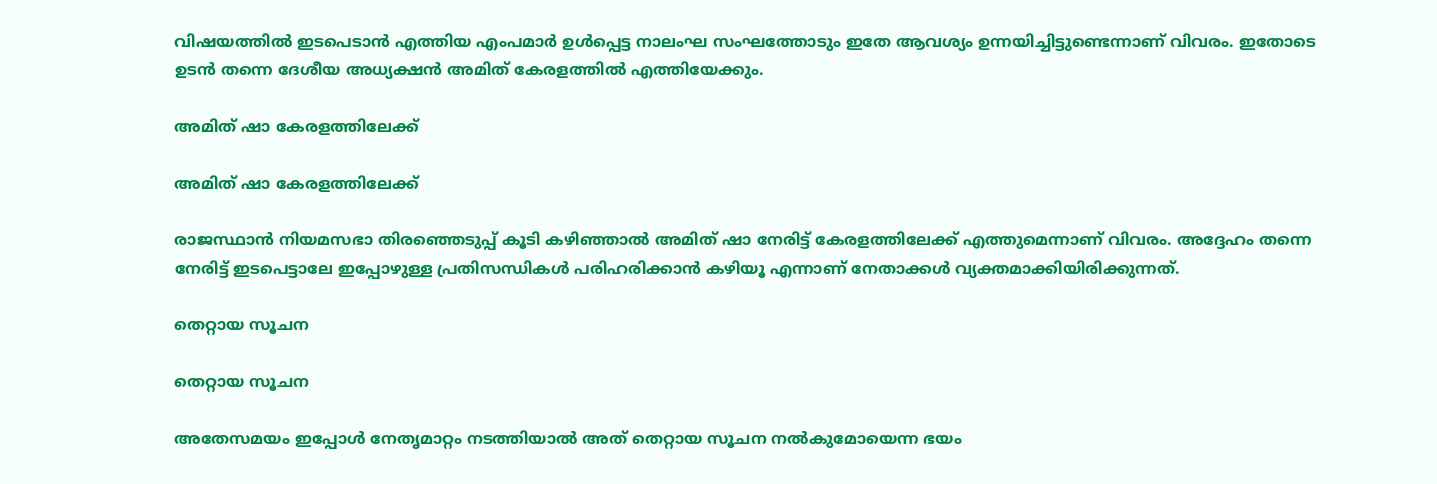വിഷയത്തില്‍ ഇടപെടാന്‍ എത്തിയ എംപമാര്‍ ഉള്‍പ്പെട്ട നാലംഘ സംഘത്തോടും ഇതേ ആവശ്യം ഉന്നയിച്ചിട്ടുണ്ടെന്നാണ് വിവരം. ഇതോടെ ഉടന്‍ തന്നെ ദേശീയ അധ്യക്ഷന്‍ അമിത് കേരളത്തില്‍ എത്തിയേക്കും.

അമിത് ഷാ കേരളത്തിലേക്ക്

അമിത് ഷാ കേരളത്തിലേക്ക്

രാജസ്ഥാന്‍ നിയമസഭാ തിരഞ്ഞെടുപ്പ് കൂടി കഴിഞ്ഞാല്‍ അമിത് ഷാ നേരിട്ട് കേരളത്തിലേക്ക് എത്തുമെന്നാണ് വിവരം. അദ്ദേഹം തന്നെ നേരിട്ട് ഇടപെട്ടാലേ ഇപ്പോഴുള്ള പ്രതിസന്ധികള്‍ പരിഹരിക്കാന്‍ കഴിയൂ എന്നാണ് നേതാക്കള്‍ വ്യക്തമാക്കിയിരിക്കുന്നത്.

തെറ്റായ സൂചന

തെറ്റായ സൂചന

അതേസമയം ഇപ്പോള്‍ നേതൃമാറ്റം നടത്തിയാല്‍ അത് തെറ്റായ സൂചന നല്‍കുമോയെന്ന ഭയം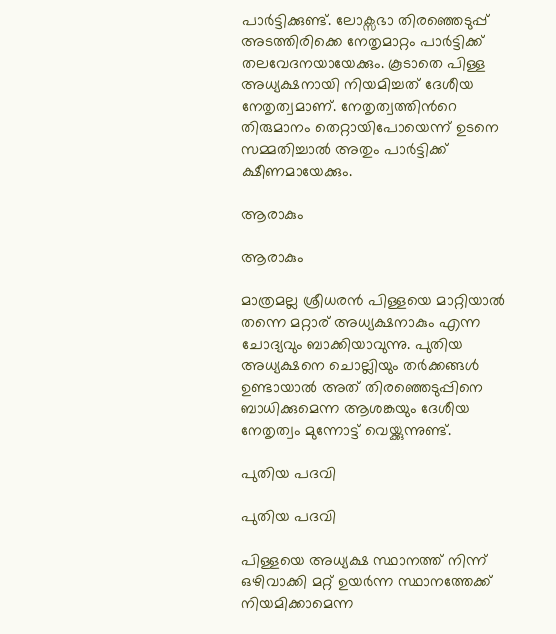പാര്‍ട്ടിക്കുണ്ട്. ലോക്സഭാ തിരഞ്ഞെടുപ്പ് അടത്തിരിക്കെ നേതൃമാറ്റം പാര്‍ട്ടിക്ക് തലവേദനയായേക്കും. കൂടാതെ പിള്ള അധ്യക്ഷനായി നിയമിച്ചത് ദേശീയ നേതൃത്വമാണ്. നേതൃത്വത്തിന്‍റെ തിരുമാനം തെറ്റായിപോയെന്ന് ഉടനെ സമ്മതിച്ചാല്‍ അതും പാര്‍ട്ടിക്ക് ക്ഷീണമായേക്കും.

ആരാകും

ആരാകും

മാത്രമല്ല ശ്രീധരന്‍ പിള്ളയെ മാറ്റിയാല്‍ തന്നെ മറ്റാര് അധ്യക്ഷനാകും എന്ന ചോദ്യവും ബാക്കിയാവുന്നു. പുതിയ അധ്യക്ഷനെ ചൊല്ലിയും തര്‍ക്കങ്ങള്‍ ഉണ്ടായാല്‍ അത് തിരഞ്ഞെടുപ്പിനെ ബാധിക്കുമെന്ന ആശങ്കയും ദേശീയ നേതൃത്വം മുന്നോട്ട് വെയ്ക്കുന്നുണ്ട്.

പുതിയ പദവി

പുതിയ പദവി

പിള്ളയെ അധ്യക്ഷ സ്ഥാനത്ത് നിന്ന് ഒഴിവാക്കി മറ്റ് ഉയര്‍ന്ന സ്ഥാനത്തേക്ക് നിയമിക്കാമെന്ന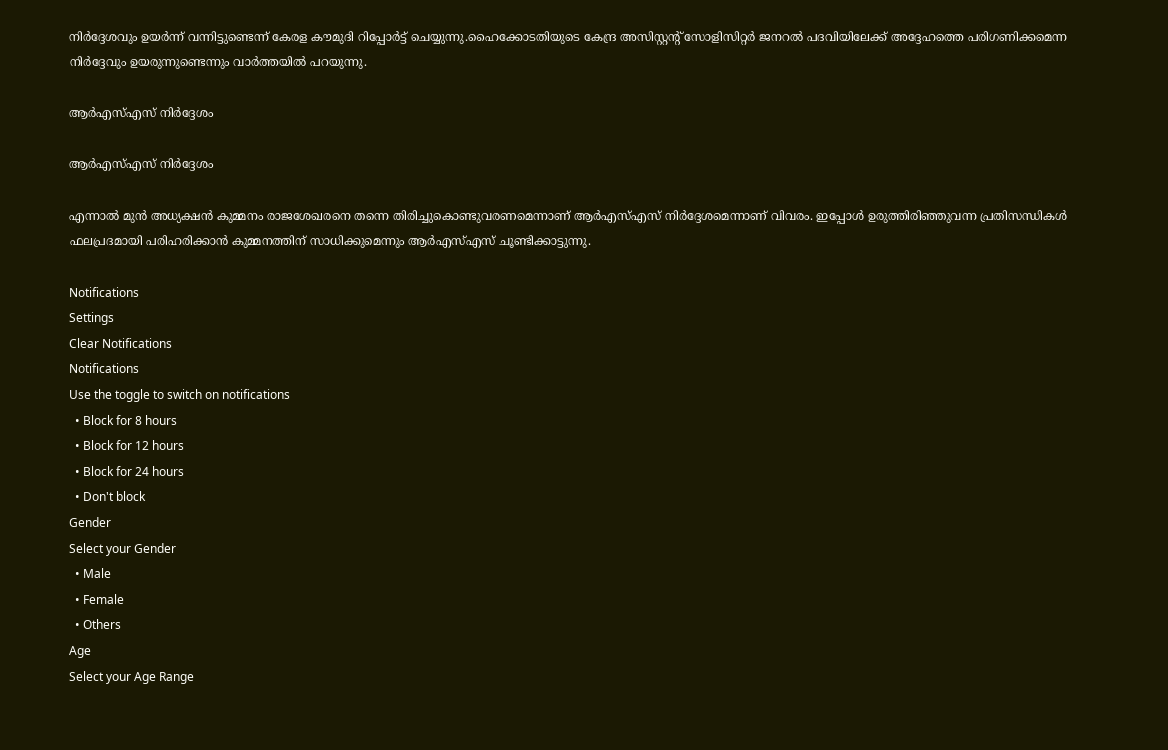നിര്‍ദ്ദേശവും ഉയര്‍ന്ന് വന്നിട്ടുണ്ടെന്ന് കേരള കൗമുദി റിപ്പോര്‍ട്ട് ചെയ്യുന്നു.ഹൈക്കോടതിയുടെ കേന്ദ്ര അസിസ്റ്റന്‍റ് സോളിസിറ്റര്‍ ജനറല്‍ പദവിയിലേക്ക് അദ്ദേഹത്തെ പരിഗണിക്കമെന്ന നിര്‍ദ്ദേവും ഉയരുന്നുണ്ടെന്നും വാര്‍ത്തയില്‍ പറയുന്നു.

ആര്‍എസ്എസ് നിര്‍ദ്ദേശം

ആര്‍എസ്എസ് നിര്‍ദ്ദേശം

എന്നാല്‍ മുന്‍ അധ്യക്ഷന്‍ കുമ്മനം രാജശേഖരനെ തന്നെ തിരിച്ചുകൊണ്ടുവരണമെന്നാണ് ആര്‍എസ്എസ് നിര്‍ദ്ദേശമെന്നാണ് വിവരം. ഇപ്പോള്‍ ഉരുത്തിരിഞ്ഞുവന്ന പ്രതിസന്ധികള്‍ ഫലപ്രദമായി പരിഹരിക്കാന്‍ കുമ്മനത്തിന് സാധിക്കുമെന്നും ആര്‍എസ്എസ് ചൂണ്ടിക്കാട്ടുന്നു.

Notifications
Settings
Clear Notifications
Notifications
Use the toggle to switch on notifications
  • Block for 8 hours
  • Block for 12 hours
  • Block for 24 hours
  • Don't block
Gender
Select your Gender
  • Male
  • Female
  • Others
Age
Select your Age Range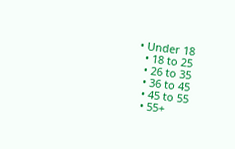• Under 18
  • 18 to 25
  • 26 to 35
  • 36 to 45
  • 45 to 55
  • 55+